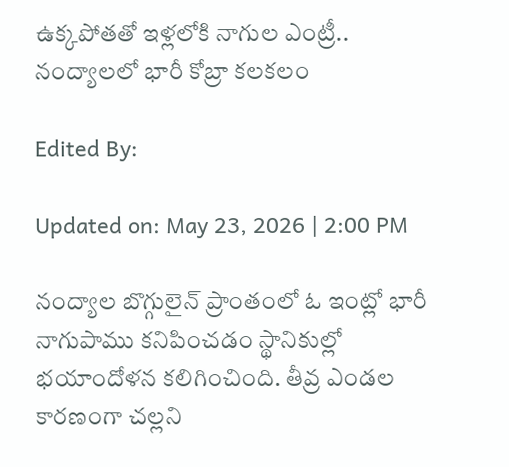ఉక్కపోతతో ఇళ్లలోకి నాగుల ఎంట్రీ.. నంద్యాలలో భారీ కోబ్రా కలకలం

Edited By:

Updated on: May 23, 2026 | 2:00 PM

నంద్యాల బొగ్గులైన్ ప్రాంతంలో ఓ ఇంట్లో భారీ నాగుపాము కనిపించడం స్థానికుల్లో భయాందోళన కలిగించింది. తీవ్ర ఎండల కారణంగా చల్లని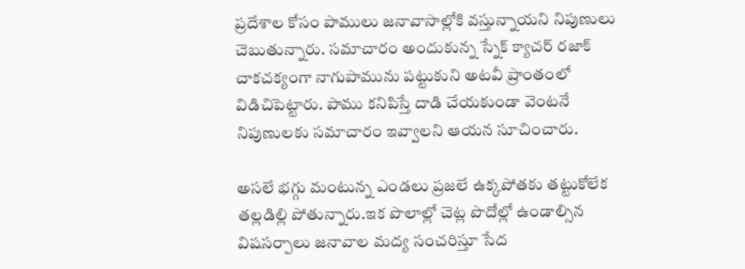ప్రదేశాల కోసం పాములు జనావాసాల్లోకి వస్తున్నాయని నిపుణులు చెబుతున్నారు. సమాచారం అందుకున్న స్నేక్ క్యాచర్ రజాక్ చాకచక్యంగా నాగుపామును పట్టుకుని అటవీ ప్రాంతంలో విడిచిపెట్టారు. పాము కనిపిస్తే దాడి చేయకుండా వెంటనే నిపుణులకు సమాచారం ఇవ్వాలని ఆయన సూచించారు.

అసలే‌ భగ్గు మంటున్న ఎండలు ప్రజలే ఉక్కపోతకు తట్టుకోలేక తల్లడిల్లి పోతున్నారు.ఇక పొలాల్లో చెట్ల పొదోల్లో ఉండాల్సిన విషసర్పాలు జనావాల మద్య సంచరిస్తూ సేద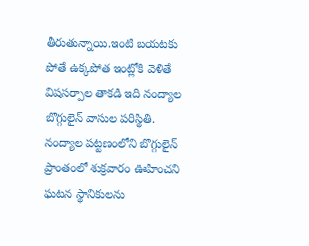తీరుతున్నాయి.ఇంటి బయటకు పోతే ఉక్కపోత ఇంట్లోకి వెళితే విషసర్పాల తాకడి ఇది నంద్యాల బొగ్గులైన్ వాసుల పరిస్థితి. నంద్యాల పట్టణంలోని బొగ్గులైన్ ప్రాంతంలో శుక్రవారం ఊహించని ఘటన స్థానికులను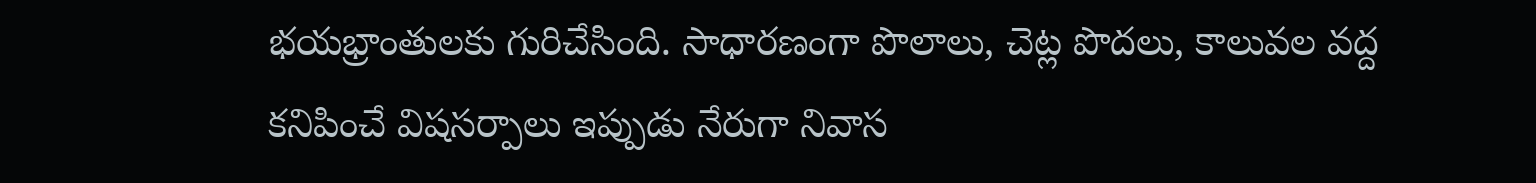భయభ్రాంతులకు గురిచేసింది. సాధారణంగా పొలాలు, చెట్ల పొదలు, కాలువల వద్ద కనిపించే విషసర్పాలు ఇప్పుడు నేరుగా నివాస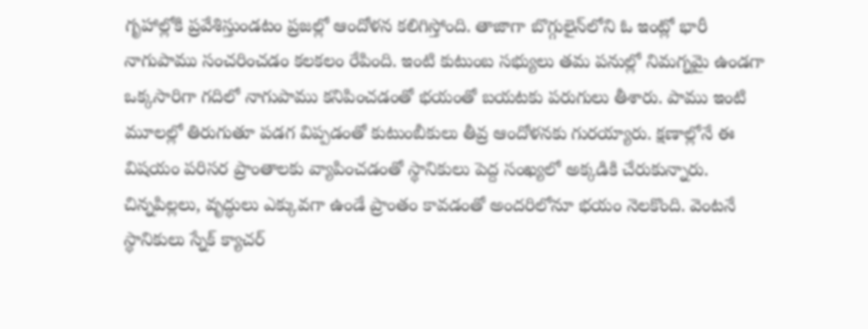గృహాల్లోకి ప్రవేశిస్తుండటం ప్రజల్లో ఆందోళన కలిగిస్తోంది. తాజాగా బొగ్గులైన్‌లోని ఓ ఇంట్లో భారీ నాగుపాము సంచరించడం కలకలం రేపింది. ఇంటి కుటుంబ సభ్యులు తమ పనుల్లో నిమగ్నమై ఉండగా ఒక్కసారిగా గదిలో నాగుపాము కనిపించడంతో భయంతో బయటకు పరుగులు తీశారు. పాము ఇంటి మూలల్లో తిరుగుతూ పడగ విప్పడంతో కుటుంబీకులు తీవ్ర ఆందోళనకు గురయ్యారు. క్షణాల్లోనే ఈ విషయం పరిసర ప్రాంతాలకు వ్యాపించడంతో స్థానికులు పెద్ద సంఖ్యలో అక్కడికి చేరుకున్నారు. చిన్నపిల్లలు, వృద్ధులు ఎక్కువగా ఉండే ప్రాంతం కావడంతో అందరిలోనూ భయం నెలకొంది. వెంటనే స్థానికులు స్నేక్ క్యాచర్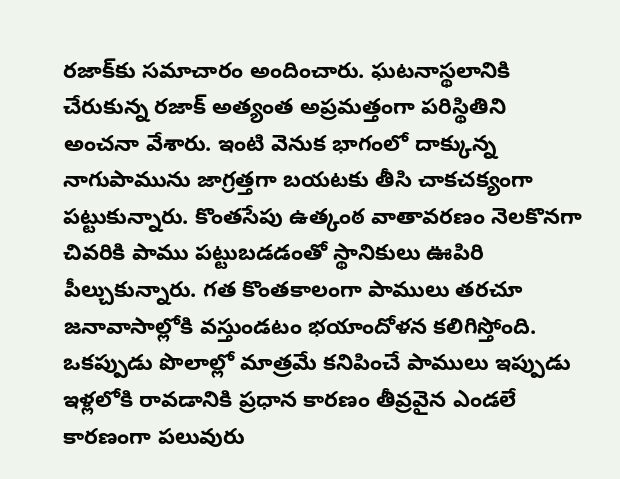రజాక్‌కు సమాచారం అందించారు. ఘటనాస్థలానికి చేరుకున్న రజాక్ అత్యంత అప్రమత్తంగా పరిస్థితిని అంచనా వేశారు. ఇంటి వెనుక భాగంలో దాక్కున్న నాగుపామును జాగ్రత్తగా బయటకు తీసి చాకచక్యంగా పట్టుకున్నారు. కొంతసేపు ఉత్కంఠ వాతావరణం నెలకొనగా చివరికి పాము పట్టుబడడంతో స్థానికులు ఊపిరి పీల్చుకున్నారు. గత కొంతకాలంగా పాములు తరచూ జనావాసాల్లోకి వస్తుండటం భయాందోళన కలిగిస్తోంది. ఒకప్పుడు పొలాల్లో మాత్రమే కనిపించే పాములు ఇప్పుడు ఇళ్లలోకి రావడానికి ప్రధాన కారణం తీవ్రవైన ఎండలే కారణంగా పలువురు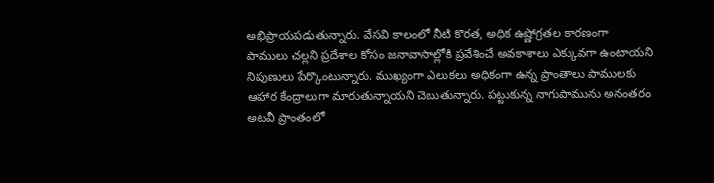అభిప్రాయపడుతున్నారు. వేసవి కాలంలో నీటి కొరత, అధిక ఉష్ణోగ్రతల కారణంగా పాములు చల్లని ప్రదేశాల కోసం జనావాసాల్లోకి ప్రవేశించే అవకాశాలు ఎక్కువగా ఉంటాయని నిపుణులు పేర్కొంటున్నారు. ముఖ్యంగా ఎలుకలు అధికంగా ఉన్న ప్రాంతాలు పాములకు ఆహార కేంద్రాలుగా మారుతున్నాయని చెబుతున్నారు. పట్టుకున్న నాగుపామును అనంతరం అటవీ ప్రాంతంలో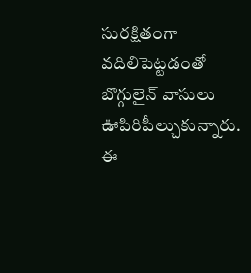సురక్షితంగా వదిలిపెట్టడంతో బొగ్గులైన్ వాసులు ఊపిరిపీల్చుకున్నారు. ఈ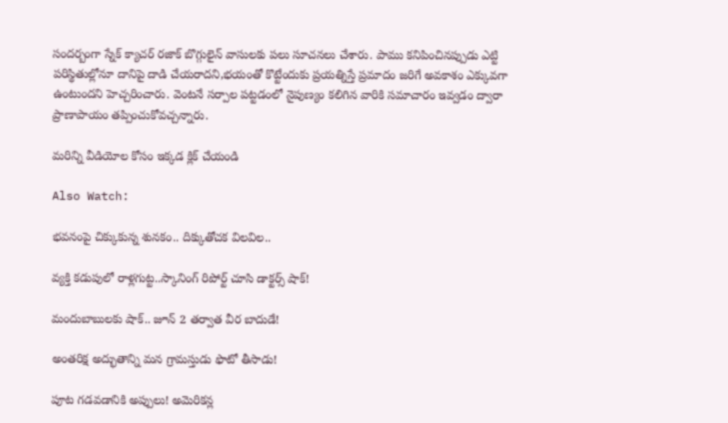సందర్బంగా స్నేక్ క్యాచర్ రజాక్ బొగ్గులైన్ వాసులకు పలు సూచనలు చేశారు. పాము కనిపించినప్పుడు ఎట్టి పరిస్థితుల్లోనూ దానిపై దాడి చేయరాదని,భయంతో కొట్టేందుకు ప్రయత్నిస్తే ప్రమాదం జరిగే అవకాశం ఎక్కువగా ఉంటుందని హెచ్చరించారు. వెంటనే సర్పాల పట్టడంలో నైపుణ్యం కలిగిన వారికి సమాచారం ఇవ్వడం ద్వారా ప్రాణాపాయం తప్పించుకోవచ్చన్నారు.

మరిన్ని వీడియోల కోసం ఇక్కడ క్లిక్ చేయండి

Also Watch:

భవనంపై చిక్కుకున్న శునకం.. దిక్కుతోచక విలవిల..

వ్యక్తి కడుపులో రాళ్లగుట్ట..స్కానింగ్‌ రిపోర్ట్‌ చూసి డాక్టర్స్‌ షాక్‌!

మందుబాబులకు షాక్.. జూన్ 2 తర్వాత వీర బాదుడే!

అంతరిక్ష అద్భుతాన్ని మన గ్రామస్తుడు ఫొటో తీసాడు!

పూట గడవడానికి అప్పులు! అమెరికన్ల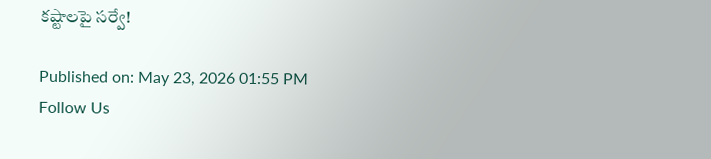కష్టాలపై సర్వే!

Published on: May 23, 2026 01:55 PM
Follow Us